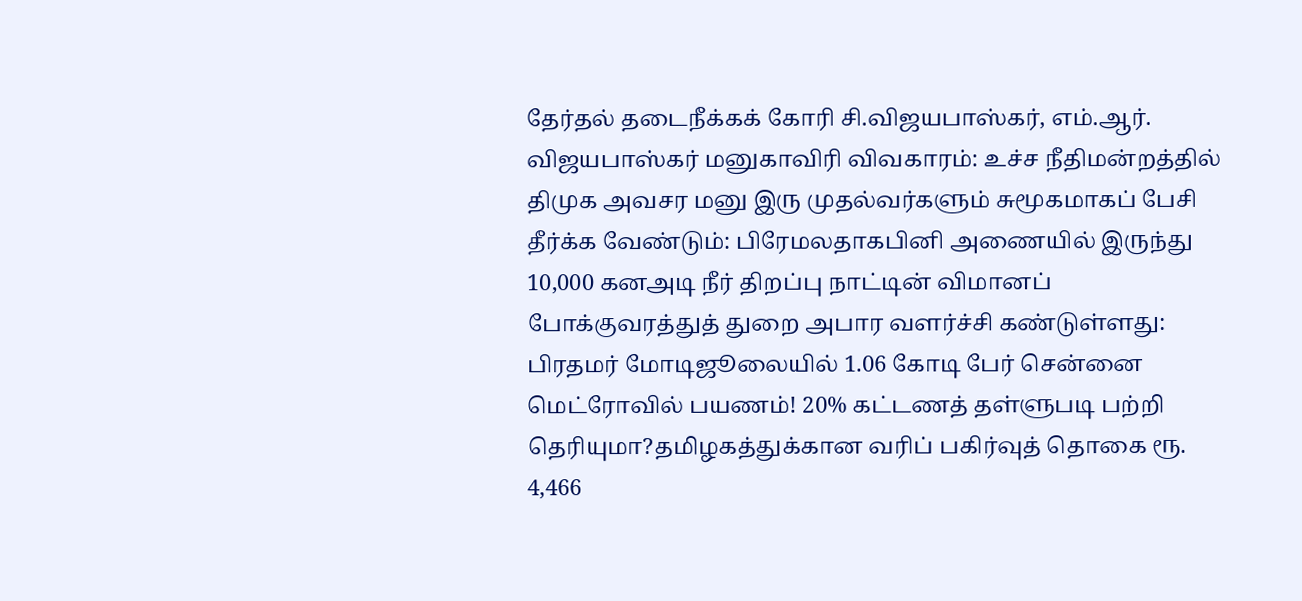தேர்தல் தடைநீக்கக் கோரி சி.விஜயபாஸ்கர், எம்.ஆர். விஜயபாஸ்கர் மனுகாவிரி விவகாரம்: உச்ச நீதிமன்றத்தில் திமுக அவசர மனு இரு முதல்வர்களும் சுமூகமாகப் பேசி தீர்க்க வேண்டும்: பிரேமலதாகபினி அணையில் இருந்து 10,000 கனஅடி நீர் திறப்பு நாட்டின் விமானப் போக்குவரத்துத் துறை அபார வளர்ச்சி கண்டுள்ளது: பிரதமர் மோடிஜூலையில் 1.06 கோடி பேர் சென்னை மெட்ரோவில் பயணம்! 20% கட்டணத் தள்ளுபடி பற்றி தெரியுமா?தமிழகத்துக்கான வரிப் பகிர்வுத் தொகை ரூ. 4,466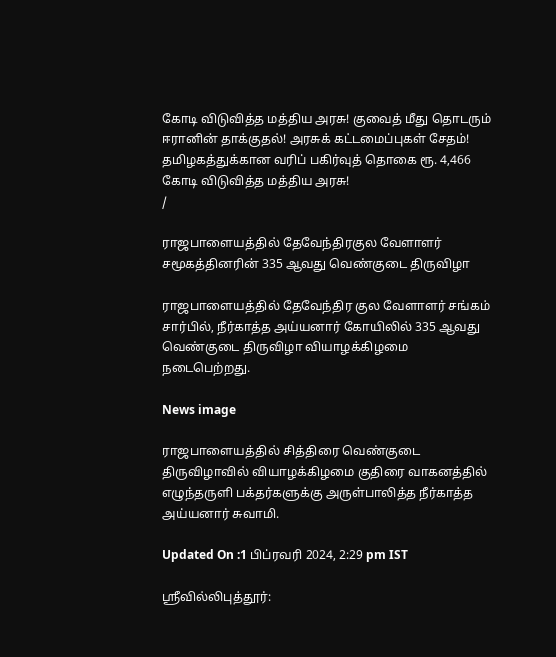கோடி விடுவித்த மத்திய அரசு! குவைத் மீது தொடரும் ஈரானின் தாக்குதல்! அரசுக் கட்டமைப்புகள் சேதம்! தமிழகத்துக்கான வரிப் பகிர்வுத் தொகை ரூ. 4,466 கோடி விடுவித்த மத்திய அரசு!
/

ராஜபாளையத்தில் தேவேந்திரகுல வேளாளர் சமூகத்தினரின் 335 ஆவது வெண்குடை திருவிழா

ராஜபாளையத்தில் தேவேந்திர குல வேளாளர் சங்கம் சார்பில், நீர்காத்த அய்யனார் கோயிலில் 335 ஆவது வெண்குடை திருவிழா வியாழக்கிழமை நடைபெற்றது.

News image

ராஜபாளையத்தில் சித்திரை வெண்குடை திருவிழாவில் வியாழக்கிழமை குதிரை வாகனத்தில் எழுந்தருளி பக்தர்களுக்கு அருள்பாலித்த நீர்காத்த அய்யனார் சுவாமி.

Updated On :1 பிப்ரவரி 2024, 2:29 pm IST

ஸ்ரீவில்லிபுத்தூர்: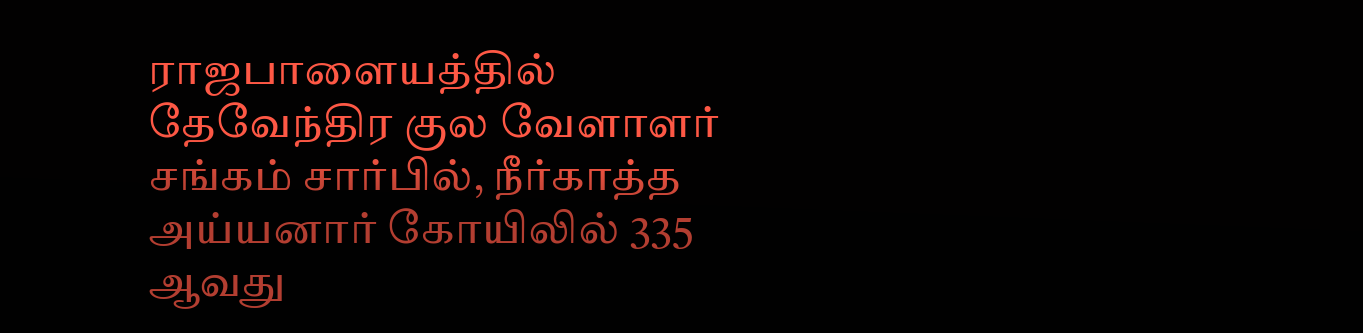ராஜபாளையத்தில் தேவேந்திர குல வேளாளர் சங்கம் சார்பில், நீர்காத்த அய்யனார் கோயிலில் 335 ஆவது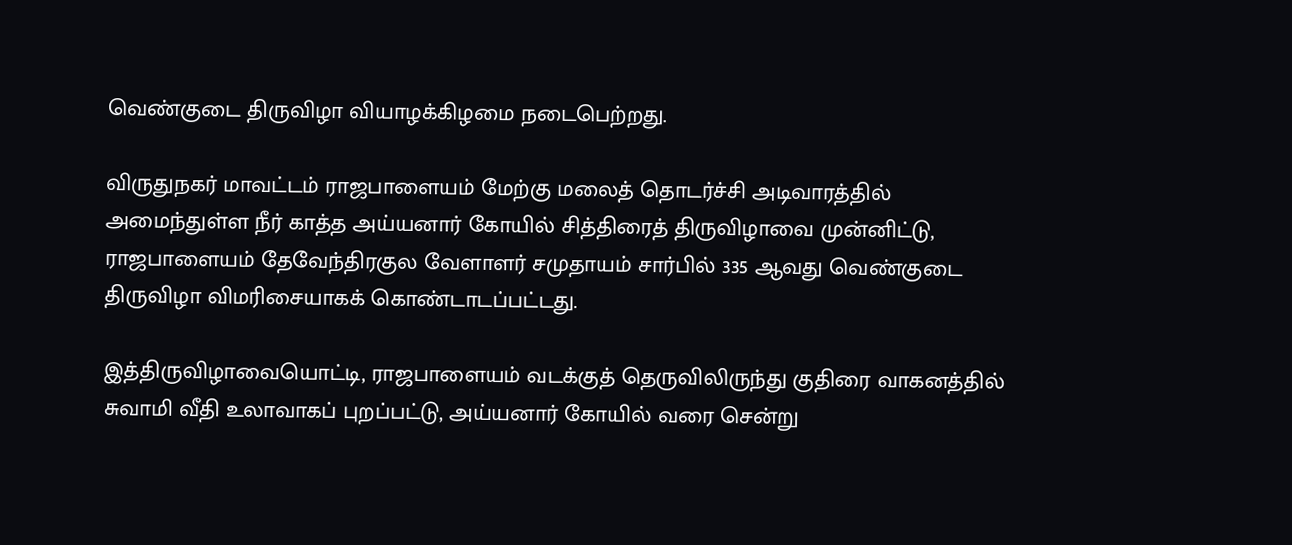வெண்குடை திருவிழா வியாழக்கிழமை நடைபெற்றது.

விருதுநகர் மாவட்டம் ராஜபாளையம் மேற்கு மலைத் தொடர்ச்சி அடிவாரத்தில் அமைந்துள்ள நீர் காத்த அய்யனார் கோயில் சித்திரைத் திருவிழாவை முன்னிட்டு, ராஜபாளையம் தேவேந்திரகுல வேளாளர் சமுதாயம் சார்பில் 335 ஆவது வெண்குடை திருவிழா விமரிசையாகக் கொண்டாடப்பட்டது.

இத்திருவிழாவையொட்டி, ராஜபாளையம் வடக்குத் தெருவிலிருந்து குதிரை வாகனத்தில் சுவாமி வீதி உலாவாகப் புறப்பட்டு, அய்யனார் கோயில் வரை சென்று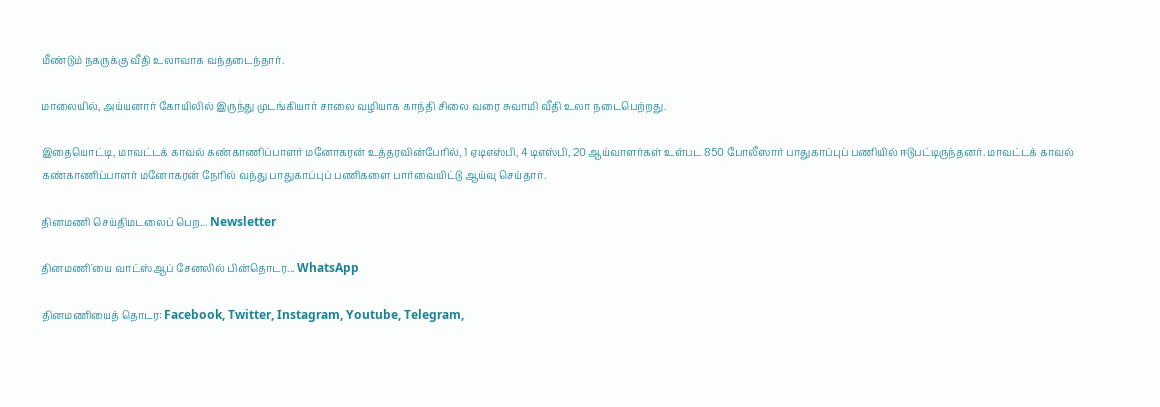மீண்டும் நகருக்கு வீதி உலாவாக வந்தடைந்தார்.

மாலையில், அய்யனார் கோயிலில் இருந்து முடங்கியார் சாலை வழியாக காந்தி சிலை வரை சுவாமி வீதி உலா நடைபெற்றது.

இதையொட்டி, மாவட்டக் காவல் கண்காணிப்பாளர் மனோகரன் உத்தரவின்பேரில், 1 ஏடிஎஸ்பி, 4 டிஎஸ்பி, 20 ஆய்வாளர்கள் உள்பட 850 போலீஸார் பாதுகாப்புப் பணியில் ஈடுபட்டிருந்தனர். மாவட்டக் காவல் கண்காணிப்பாளர் மனோகரன் நேரில் வந்து பாதுகாப்புப் பணிகளை பார்வையிட்டு ஆய்வு செய்தார்.

தினமணி செய்திமடலைப் பெற... Newsletter

தினமணி'யை வாட்ஸ்ஆப் சேனலில் பின்தொடர... WhatsApp

தினமணியைத் தொடர: Facebook, Twitter, Instagram, Youtube, Telegram,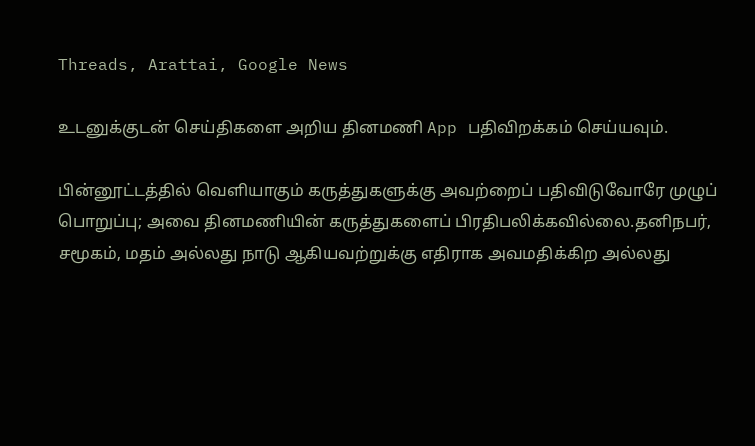Threads, Arattai, Google News

உடனுக்குடன் செய்திகளை அறிய தினமணி App பதிவிறக்கம் செய்யவும்.

பின்னூட்டத்தில் வெளியாகும் கருத்துகளுக்கு அவற்றைப் பதிவிடுவோரே முழுப் பொறுப்பு; அவை தினமணியின் கருத்துகளைப் பிரதிபலிக்கவில்லை.தனிநபர், சமூகம், மதம் அல்லது நாடு ஆகியவற்றுக்கு எதிராக அவமதிக்கிற அல்லது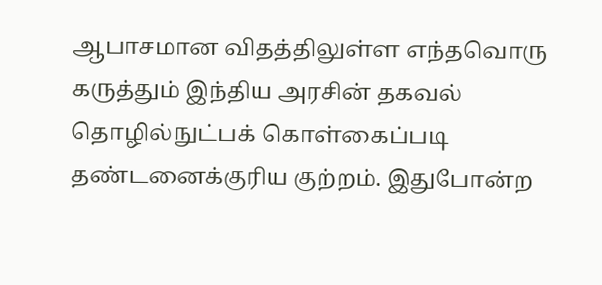ஆபாசமான விதத்திலுள்ள எந்தவொரு கருத்தும் இந்திய அரசின் தகவல் தொழில்நுட்பக் கொள்கைப்படி தண்டனைக்குரிய குற்றம். இதுபோன்ற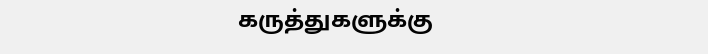கருத்துகளுக்கு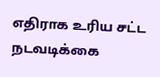எதிராக உரிய சட்ட நடவடிக்கை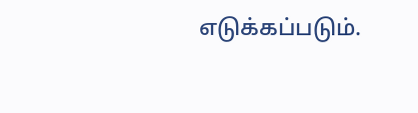எடுக்கப்படும்.